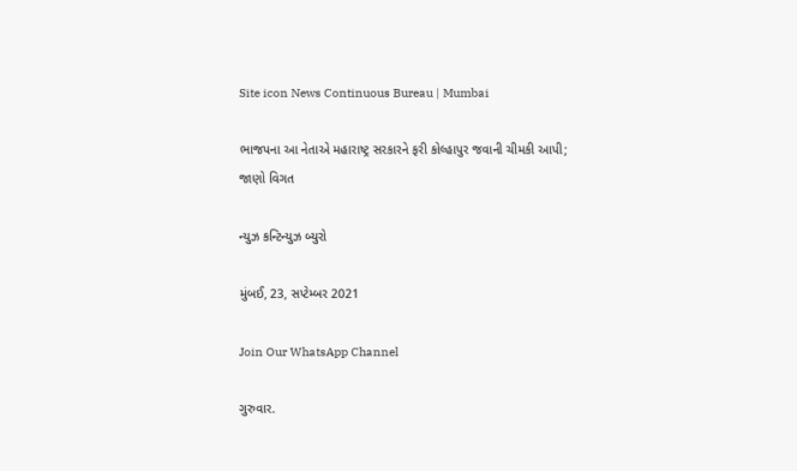Site icon News Continuous Bureau | Mumbai

ભાજપના આ નેતાએ મહારાષ્ટ્ર સરકારને ફરી કોલ્હાપુર જવાની ચીમકી આપી; જાણો વિગત

ન્યુઝ કન્ટિન્યુઝ બ્યુરો

મુંબઈ, 23, સપ્ટેમ્બર 2021

Join Our WhatsApp Channel

ગુરુવાર.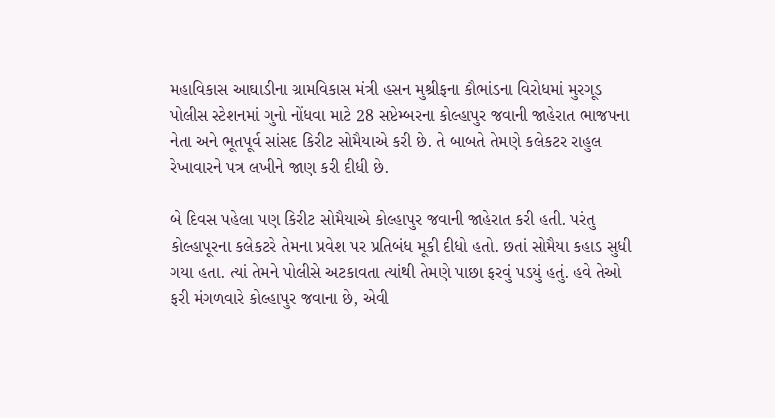મહાવિકાસ આઘાડીના ગ્રામવિકાસ મંત્રી હસન મુશ્રીફના કૌભાંડના વિરોધમાં મુરગૂડ પોલીસ સ્ટેશનમાં ગુનો નોંધવા માટે 28 સપ્ટેમ્બરના કોલ્હાપુર જવાની જાહેરાત ભાજપના નેતા અને ભૂતપૂર્વ સાંસદ કિરીટ સોમૈયાએ કરી છે. તે બાબતે તેમણે કલેકટર રાહુલ રેખાવારને પત્ર લખીને જાણ કરી દીધી છે.

બે દિવસ પહેલા પણ કિરીટ સોમૈયાએ કોલ્હાપુર જવાની જાહેરાત કરી હતી. પરંતુ કોલ્હાપૂરના કલેકટરે તેમના પ્રવેશ પર પ્રતિબંધ મૂકી દીધો હતો. છતાં સોમૈયા કહાડ સુધી ગયા હતા. ત્યાં તેમને પોલીસે અટકાવતા ત્યાંથી તેમણે પાછા ફરવું પડયું હતું. હવે તેઓ ફરી મંગળવારે કોલ્હાપુર જવાના છે, એવી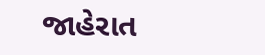જાહેરાત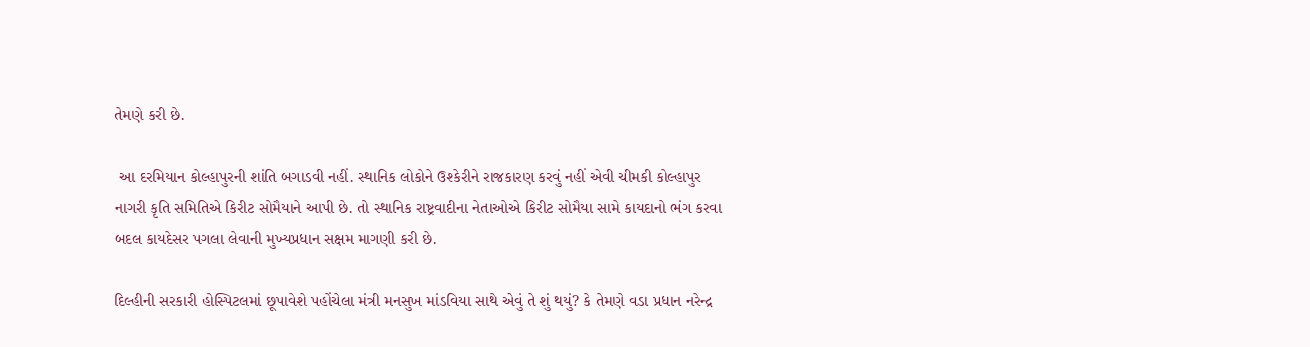તેમણે કરી છે.

 આ દરમિયાન કોલ્હાપુરની શાંતિ બગાડવી નહીં. સ્થાનિક લોકોને ઉશ્કેરીને રાજકારણ કરવું નહીં એવી ચીમકી કોલ્હાપુર નાગરી કૃતિ સમિતિએ કિરીટ સોમૈયાને આપી છે. તો સ્થાનિક રાષ્ટ્રવાદીના નેતાઓએ કિરીટ સોમૈયા સામે કાયદાનો ભંગ કરવા બદલ કાયદેસર પગલા લેવાની મુખ્યપ્રધાન સક્ષમ માગણી કરી છે.

દિલ્હીની સરકારી હોસ્પિટલમાં છૂપાવેશે પહોંચેલા મંત્રી મનસુખ માંડવિયા સાથે એવું તે શું થયું? કે તેમણે વડા પ્રધાન નરેન્દ્ર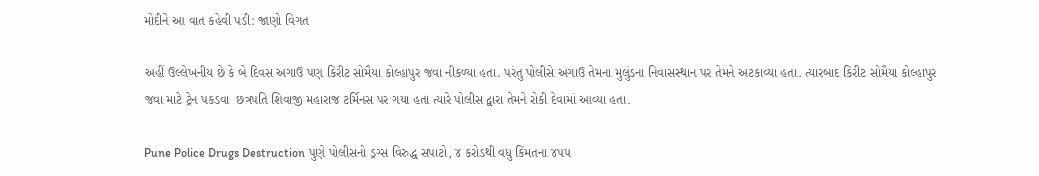મોદીને આ વાત કહેવી પડી: જાણો વિગત

અહીં ઉલ્લેખનીય છે કે બે દિવસ અગાઉ પણ કિરીટ સોમૈયા કોલ્હાપુર જવા નીકળ્યા હતા. પરંતુ પોલીસે અગાઉ તેમના મુલુંડના નિવાસસ્થાન પર તેમને અટકાવ્યા હતા. ત્યારબાદ કિરીટ સોમૈયા કોલ્હાપુર જવા માટે ટ્રેન પકડવા  છત્રપતિ શિવાજી મહારાજ ટર્મિનસ પર ગયા હતા ત્યારે પોલીસ દ્વારા તેમને રોકી દેવામાં આવ્યા હતા.

Pune Police Drugs Destruction પુણે પોલીસનો ડ્રગ્સ વિરુદ્ધ સપાટો, ૪ કરોડથી વધુ કિંમતના ૪૫૫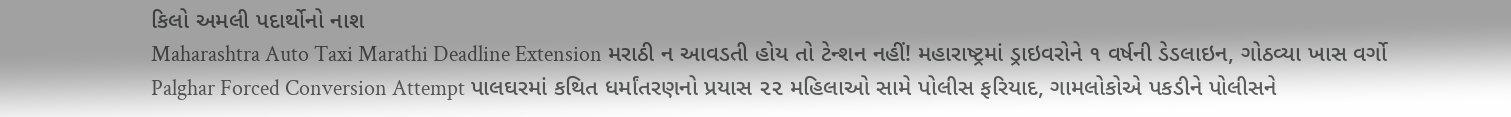કિલો અમલી પદાર્થોનો નાશ
Maharashtra Auto Taxi Marathi Deadline Extension મરાઠી ન આવડતી હોય તો ટેન્શન નહીં! મહારાષ્ટ્રમાં ડ્રાઇવરોને ૧ વર્ષની ડેડલાઇન, ગોઠવ્યા ખાસ વર્ગો
Palghar Forced Conversion Attempt પાલઘરમાં કથિત ધર્માંતરણનો પ્રયાસ ૨૨ મહિલાઓ સામે પોલીસ ફરિયાદ, ગામલોકોએ પકડીને પોલીસને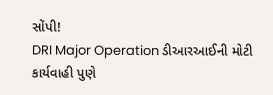સોંપી!
DRI Major Operation ડીઆરઆઈની મોટી કાર્યવાહી પુણે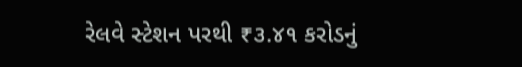રેલવે સ્ટેશન પરથી ₹૩.૪૧ કરોડનું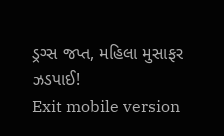ડ્રગ્સ જપ્ત, મહિલા મુસાફર ઝડપાઈ!
Exit mobile version